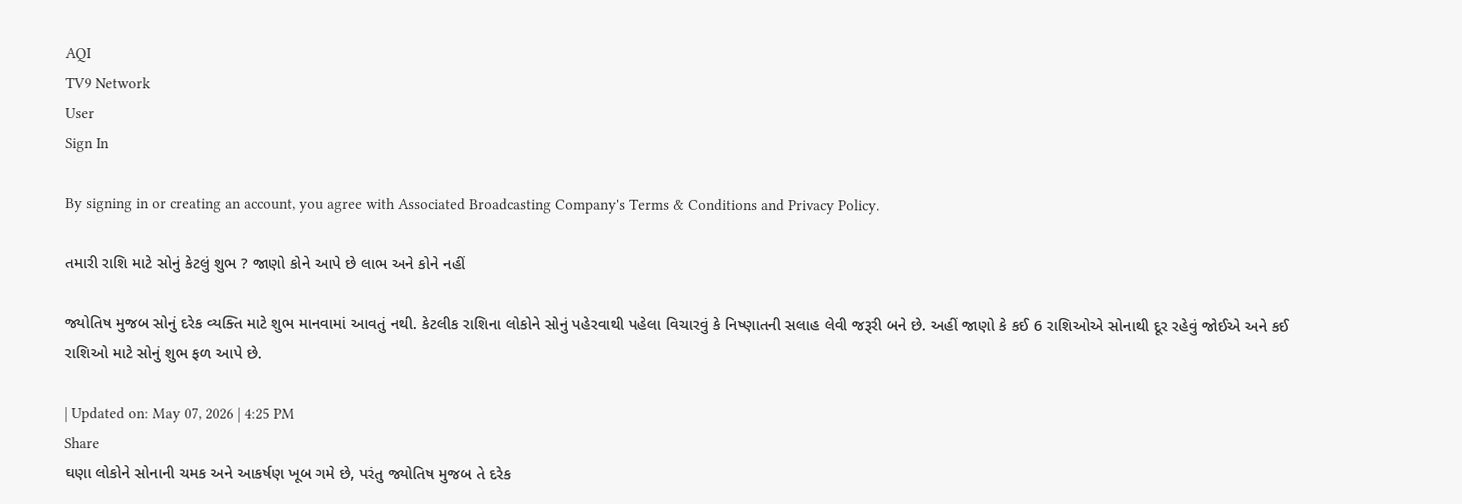AQI
TV9 Network
User
Sign In

By signing in or creating an account, you agree with Associated Broadcasting Company's Terms & Conditions and Privacy Policy.

તમારી રાશિ માટે સોનું કેટલું શુભ ? જાણો કોને આપે છે લાભ અને કોને નહીં

જ્યોતિષ મુજબ સોનું દરેક વ્યક્તિ માટે શુભ માનવામાં આવતું નથી. કેટલીક રાશિના લોકોને સોનું પહેરવાથી પહેલા વિચારવું કે નિષ્ણાતની સલાહ લેવી જરૂરી બને છે. અહીં જાણો કે કઈ 6 રાશિઓએ સોનાથી દૂર રહેવું જોઈએ અને કઈ રાશિઓ માટે સોનું શુભ ફળ આપે છે.

| Updated on: May 07, 2026 | 4:25 PM
Share
ઘણા લોકોને સોનાની ચમક અને આકર્ષણ ખૂબ ગમે છે, પરંતુ જ્યોતિષ મુજબ તે દરેક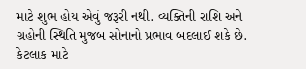માટે શુભ હોય એવું જરૂરી નથી. વ્યક્તિની રાશિ અને ગ્રહોની સ્થિતિ મુજબ સોનાનો પ્રભાવ બદલાઈ શકે છે. કેટલાક માટે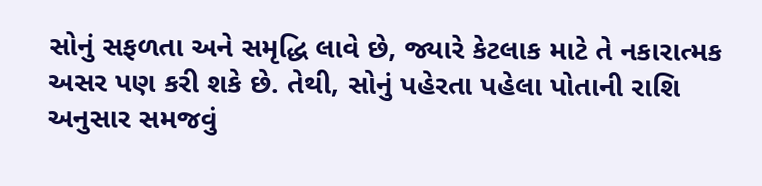સોનું સફળતા અને સમૃદ્ધિ લાવે છે, જ્યારે કેટલાક માટે તે નકારાત્મક અસર પણ કરી શકે છે. તેથી, સોનું પહેરતા પહેલા પોતાની રાશિ અનુસાર સમજવું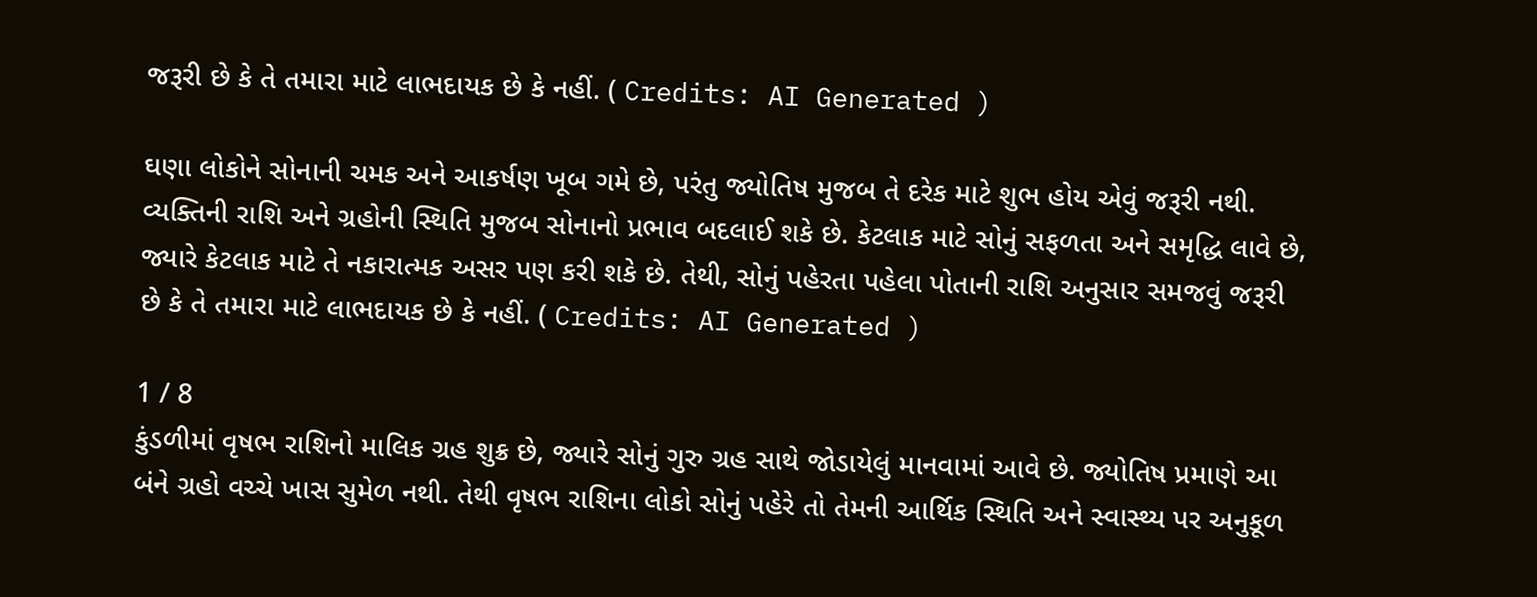જરૂરી છે કે તે તમારા માટે લાભદાયક છે કે નહીં. ( Credits: AI Generated )

ઘણા લોકોને સોનાની ચમક અને આકર્ષણ ખૂબ ગમે છે, પરંતુ જ્યોતિષ મુજબ તે દરેક માટે શુભ હોય એવું જરૂરી નથી. વ્યક્તિની રાશિ અને ગ્રહોની સ્થિતિ મુજબ સોનાનો પ્રભાવ બદલાઈ શકે છે. કેટલાક માટે સોનું સફળતા અને સમૃદ્ધિ લાવે છે, જ્યારે કેટલાક માટે તે નકારાત્મક અસર પણ કરી શકે છે. તેથી, સોનું પહેરતા પહેલા પોતાની રાશિ અનુસાર સમજવું જરૂરી છે કે તે તમારા માટે લાભદાયક છે કે નહીં. ( Credits: AI Generated )

1 / 8
કુંડળીમાં વૃષભ રાશિનો માલિક ગ્રહ શુક્ર છે, જ્યારે સોનું ગુરુ ગ્રહ સાથે જોડાયેલું માનવામાં આવે છે. જ્યોતિષ પ્રમાણે આ બંને ગ્રહો વચ્ચે ખાસ સુમેળ નથી. તેથી વૃષભ રાશિના લોકો સોનું પહેરે તો તેમની આર્થિક સ્થિતિ અને સ્વાસ્થ્ય પર અનુકૂળ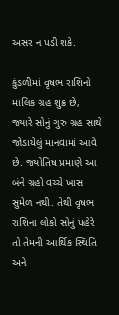અસર ન પડી શકે.

કુંડળીમાં વૃષભ રાશિનો માલિક ગ્રહ શુક્ર છે, જ્યારે સોનું ગુરુ ગ્રહ સાથે જોડાયેલું માનવામાં આવે છે. જ્યોતિષ પ્રમાણે આ બંને ગ્રહો વચ્ચે ખાસ સુમેળ નથી. તેથી વૃષભ રાશિના લોકો સોનું પહેરે તો તેમની આર્થિક સ્થિતિ અને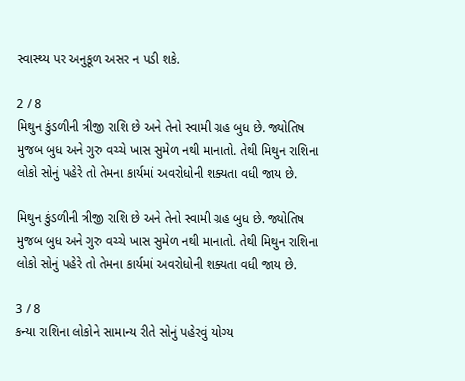સ્વાસ્થ્ય પર અનુકૂળ અસર ન પડી શકે.

2 / 8
મિથુન કુંડળીની ત્રીજી રાશિ છે અને તેનો સ્વામી ગ્રહ બુધ છે. જ્યોતિષ મુજબ બુધ અને ગુરુ વચ્ચે ખાસ સુમેળ નથી માનાતો. તેથી મિથુન રાશિના લોકો સોનું પહેરે તો તેમના કાર્યમાં અવરોધોની શક્યતા વધી જાય છે.

મિથુન કુંડળીની ત્રીજી રાશિ છે અને તેનો સ્વામી ગ્રહ બુધ છે. જ્યોતિષ મુજબ બુધ અને ગુરુ વચ્ચે ખાસ સુમેળ નથી માનાતો. તેથી મિથુન રાશિના લોકો સોનું પહેરે તો તેમના કાર્યમાં અવરોધોની શક્યતા વધી જાય છે.

3 / 8
કન્યા રાશિના લોકોને સામાન્ય રીતે સોનું પહેરવું યોગ્ય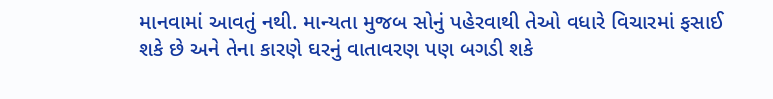માનવામાં આવતું નથી. માન્યતા મુજબ સોનું પહેરવાથી તેઓ વધારે વિચારમાં ફસાઈ શકે છે અને તેના કારણે ઘરનું વાતાવરણ પણ બગડી શકે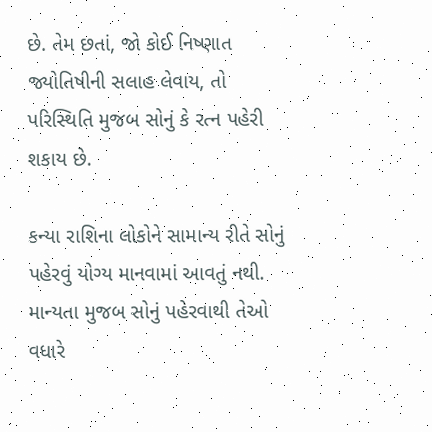છે. તેમ છતાં, જો કોઈ નિષ્ણાત જ્યોતિષીની સલાહ લેવાય, તો પરિસ્થિતિ મુજબ સોનું કે રત્ન પહેરી શકાય છે.

કન્યા રાશિના લોકોને સામાન્ય રીતે સોનું પહેરવું યોગ્ય માનવામાં આવતું નથી. માન્યતા મુજબ સોનું પહેરવાથી તેઓ વધારે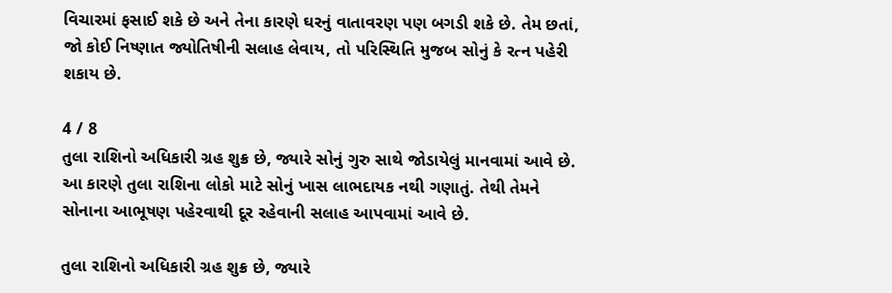વિચારમાં ફસાઈ શકે છે અને તેના કારણે ઘરનું વાતાવરણ પણ બગડી શકે છે. તેમ છતાં, જો કોઈ નિષ્ણાત જ્યોતિષીની સલાહ લેવાય, તો પરિસ્થિતિ મુજબ સોનું કે રત્ન પહેરી શકાય છે.

4 / 8
તુલા રાશિનો અધિકારી ગ્રહ શુક્ર છે, જ્યારે સોનું ગુરુ સાથે જોડાયેલું માનવામાં આવે છે. આ કારણે તુલા રાશિના લોકો માટે સોનું ખાસ લાભદાયક નથી ગણાતું. તેથી તેમને સોનાના આભૂષણ પહેરવાથી દૂર રહેવાની સલાહ આપવામાં આવે છે.

તુલા રાશિનો અધિકારી ગ્રહ શુક્ર છે, જ્યારે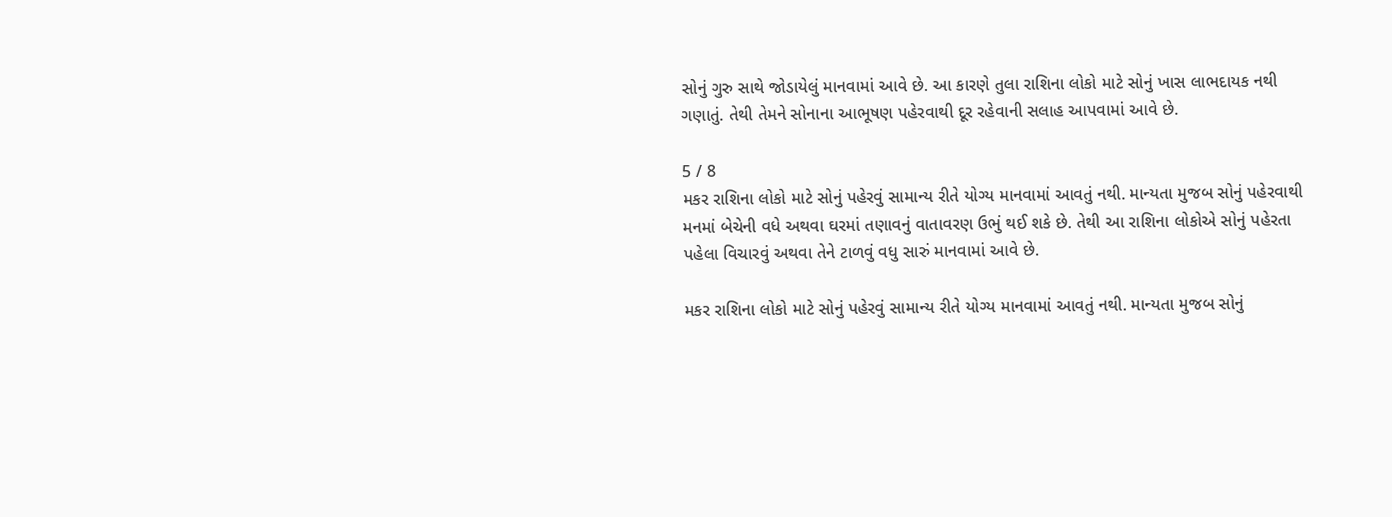સોનું ગુરુ સાથે જોડાયેલું માનવામાં આવે છે. આ કારણે તુલા રાશિના લોકો માટે સોનું ખાસ લાભદાયક નથી ગણાતું. તેથી તેમને સોનાના આભૂષણ પહેરવાથી દૂર રહેવાની સલાહ આપવામાં આવે છે.

5 / 8
મકર રાશિના લોકો માટે સોનું પહેરવું સામાન્ય રીતે યોગ્ય માનવામાં આવતું નથી. માન્યતા મુજબ સોનું પહેરવાથી મનમાં બેચેની વધે અથવા ઘરમાં તણાવનું વાતાવરણ ઉભું થઈ શકે છે. તેથી આ રાશિના લોકોએ સોનું પહેરતા પહેલા વિચારવું અથવા તેને ટાળવું વધુ સારું માનવામાં આવે છે.

મકર રાશિના લોકો માટે સોનું પહેરવું સામાન્ય રીતે યોગ્ય માનવામાં આવતું નથી. માન્યતા મુજબ સોનું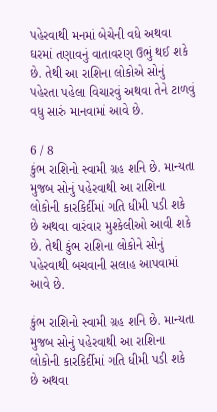પહેરવાથી મનમાં બેચેની વધે અથવા ઘરમાં તણાવનું વાતાવરણ ઉભું થઈ શકે છે. તેથી આ રાશિના લોકોએ સોનું પહેરતા પહેલા વિચારવું અથવા તેને ટાળવું વધુ સારું માનવામાં આવે છે.

6 / 8
કુંભ રાશિનો સ્વામી ગ્રહ શનિ છે. માન્યતા મુજબ સોનું પહેરવાથી આ રાશિના લોકોની કારકિર્દીમાં ગતિ ધીમી પડી શકે છે અથવા વારંવાર મુશ્કેલીઓ આવી શકે છે. તેથી કુંભ રાશિના લોકોને સોનું પહેરવાથી બચવાની સલાહ આપવામાં આવે છે.

કુંભ રાશિનો સ્વામી ગ્રહ શનિ છે. માન્યતા મુજબ સોનું પહેરવાથી આ રાશિના લોકોની કારકિર્દીમાં ગતિ ધીમી પડી શકે છે અથવા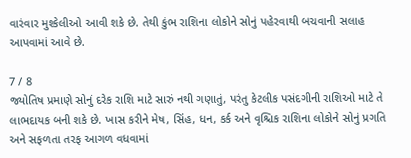વારંવાર મુશ્કેલીઓ આવી શકે છે. તેથી કુંભ રાશિના લોકોને સોનું પહેરવાથી બચવાની સલાહ આપવામાં આવે છે.

7 / 8
જ્યોતિષ પ્રમાણે સોનું દરેક રાશિ માટે સારું નથી ગણાતું, પરંતુ કેટલીક પસંદગીની રાશિઓ માટે તે લાભદાયક બની શકે છે. ખાસ કરીને મેષ, સિંહ, ધન, કર્ક અને વૃશ્ચિક રાશિના લોકોને સોનું પ્રગતિ અને સફળતા તરફ આગળ વધવામાં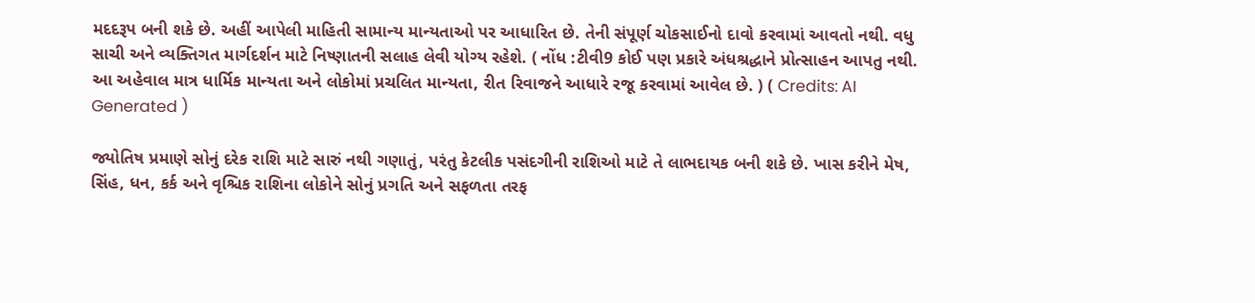મદદરૂપ બની શકે છે. અહીં આપેલી માહિતી સામાન્ય માન્યતાઓ પર આધારિત છે. તેની સંપૂર્ણ ચોકસાઈનો દાવો કરવામાં આવતો નથી. વધુ સાચી અને વ્યક્તિગત માર્ગદર્શન માટે નિષ્ણાતની સલાહ લેવી યોગ્ય રહેશે. ( નોંધ :ટીવી9 કોઈ પણ પ્રકારે અંધશ્રદ્ધાને પ્રોત્સાહન આપતુ નથી. આ અહેવાલ માત્ર ધાર્મિક માન્યતા અને લોકોમાં પ્રચલિત માન્યતા, રીત રિવાજને આધારે રજૂ કરવામાં આવેલ છે. ) ( Credits: AI Generated )

જ્યોતિષ પ્રમાણે સોનું દરેક રાશિ માટે સારું નથી ગણાતું, પરંતુ કેટલીક પસંદગીની રાશિઓ માટે તે લાભદાયક બની શકે છે. ખાસ કરીને મેષ, સિંહ, ધન, કર્ક અને વૃશ્ચિક રાશિના લોકોને સોનું પ્રગતિ અને સફળતા તરફ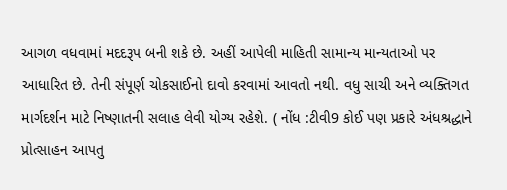આગળ વધવામાં મદદરૂપ બની શકે છે. અહીં આપેલી માહિતી સામાન્ય માન્યતાઓ પર આધારિત છે. તેની સંપૂર્ણ ચોકસાઈનો દાવો કરવામાં આવતો નથી. વધુ સાચી અને વ્યક્તિગત માર્ગદર્શન માટે નિષ્ણાતની સલાહ લેવી યોગ્ય રહેશે. ( નોંધ :ટીવી9 કોઈ પણ પ્રકારે અંધશ્રદ્ધાને પ્રોત્સાહન આપતુ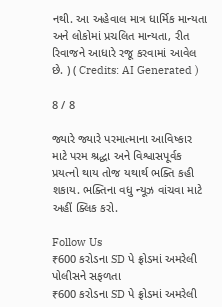નથી. આ અહેવાલ માત્ર ધાર્મિક માન્યતા અને લોકોમાં પ્રચલિત માન્યતા, રીત રિવાજને આધારે રજૂ કરવામાં આવેલ છે. ) ( Credits: AI Generated )

8 / 8

જ્યારે જ્યારે પરમાત્માના આવિષ્કાર માટે પરમ શ્રદ્ધા અને વિશ્વાસપૂર્વક પ્રયત્નો થાય તોજ યથાર્થ ભક્તિ કહી શકાય. ભક્તિના વધુ ન્યૂઝ વાંચવા માટે અહીં ક્લિક કરો.

Follow Us
₹600 કરોડના SD પે ફ્રોડમાં અમરેલી પોલીસને સફળતા
₹600 કરોડના SD પે ફ્રોડમાં અમરેલી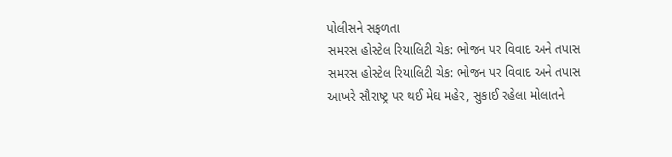પોલીસને સફળતા
સમરસ હોસ્ટેલ રિયાલિટી ચેક: ભોજન પર વિવાદ અને તપાસ
સમરસ હોસ્ટેલ રિયાલિટી ચેક: ભોજન પર વિવાદ અને તપાસ
આખરે સૌરાષ્ટ્ર પર થઈ મેઘ મહેર, સુકાઈ રહેલા મોલાતને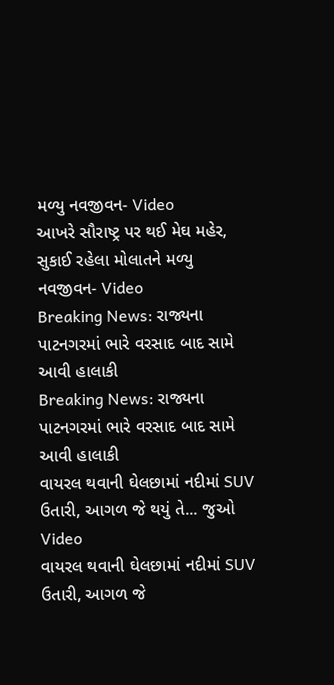મળ્યુ નવજીવન- Video
આખરે સૌરાષ્ટ્ર પર થઈ મેઘ મહેર, સુકાઈ રહેલા મોલાતને મળ્યુ નવજીવન- Video
Breaking News: રાજ્યના પાટનગરમાં ભારે વરસાદ બાદ સામે આવી હાલાકી
Breaking News: રાજ્યના પાટનગરમાં ભારે વરસાદ બાદ સામે આવી હાલાકી
વાયરલ થવાની ઘેલછામાં નદીમાં SUV ઉતારી, આગળ જે થયું તે... જુઓ Video
વાયરલ થવાની ઘેલછામાં નદીમાં SUV ઉતારી, આગળ જે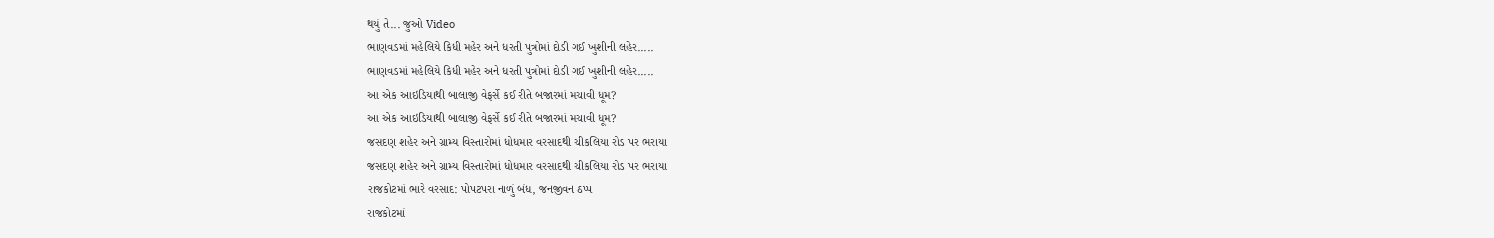થયું તે... જુઓ Video
ભાણવડમાં મહેલિયે કિધી મહેર અને ધરતી પુત્રોમાં દોડી ગઈ ખુશીની લહેર.....
ભાણવડમાં મહેલિયે કિધી મહેર અને ધરતી પુત્રોમાં દોડી ગઈ ખુશીની લહેર.....
આ એક આઇડિયાથી બાલાજી વેફર્સે કઈ રીતે બજારમાં મચાવી ધૂમ?
આ એક આઇડિયાથી બાલાજી વેફર્સે કઈ રીતે બજારમાં મચાવી ધૂમ?
જસદણ શહેર અને ગ્રામ્ય વિસ્તારોમાં ધોધમાર વરસાદથી ચીકલિયા રોડ પર ભરાયા
જસદણ શહેર અને ગ્રામ્ય વિસ્તારોમાં ધોધમાર વરસાદથી ચીકલિયા રોડ પર ભરાયા
રાજકોટમાં ભારે વરસાદ: પોપટપરા નાળું બંધ, જનજીવન ઠપ્પ
રાજકોટમાં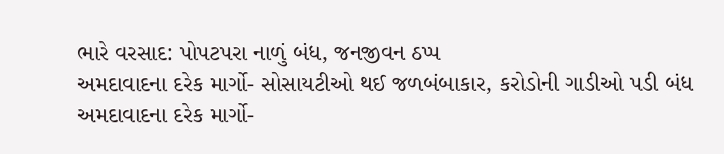ભારે વરસાદ: પોપટપરા નાળું બંધ, જનજીવન ઠપ્પ
અમદાવાદના દરેક માર્ગો- સોસાયટીઓ થઈ જળબંબાકાર, કરોડોની ગાડીઓ પડી બંધ
અમદાવાદના દરેક માર્ગો-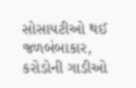સોસાયટીઓ થઈ જળબંબાકાર, કરોડોની ગાડીઓ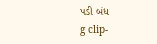પડી બંધ
g clip-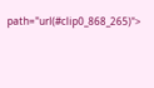path="url(#clip0_868_265)">